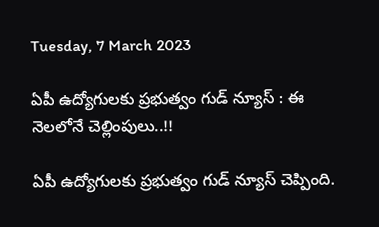Tuesday, 7 March 2023

ఏపీ ఉద్యోగులకు ప్రభుత్వం గుడ్ న్యూస్ : ఈ నెలలోనే చెల్లింపులు..!!

ఏపీ ఉద్యోగులకు ప్రభుత్వం గుడ్ న్యూస్ చెప్పింది.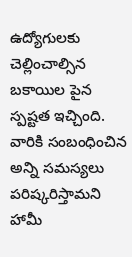ఉద్యోగులకు చెల్లించాల్సిన బకాయిల పైన స్పష్టత ఇచ్చింది. వారికి సంబంధించిన అన్ని సమస్యలు పరిష్కరిస్తామని హామీ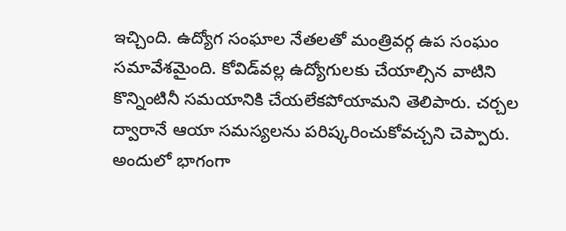ఇచ్చింది. ఉద్యోగ సంఘాల నేతలతో మంత్రివర్గ ఉప సంఘం సమావేశమైంది. కోవిడ్‌వల్ల ఉద్యోగులకు చేయాల్సిన వాటిని కొన్నింటినీ సమయానికి చేయలేకపోయామని తెలిపారు. చర్చల ద్వారానే ఆయా సమస్యలను పరిష్కరించుకోవచ్చని చెప్పారు. అందులో భాగంగా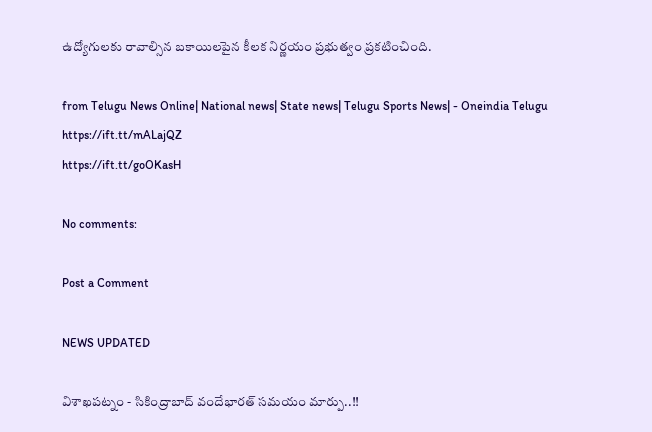ఉద్యోగులకు రావాల్సిన బకాయిలపైన కీలక నిర్ణయం ప్రభుత్వం ప్రకటించింది.

from Telugu News Online| National news| State news| Telugu Sports News| - Oneindia Telugu https://ift.tt/mALajQZ
https://ift.tt/goOKasH

No comments:

Post a Comment

NEWS UPDATED

విశాఖపట్నం - సికింద్రాబాద్ వందేభారత్ సమయం మార్పు..!!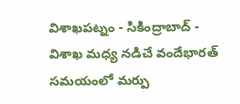విశాఖపట్నం - సికింద్రాబాద్ - విశాఖ మధ్య నడిచే వందేభారత్ సమయంలో మర్పు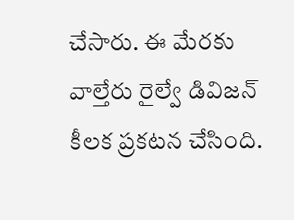చేసారు. ఈ మేరకు వాల్తేరు రైల్వే డివిజన్ కీలక ప్రకటన చేసింది.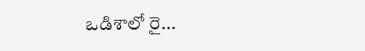ఒడిశాలో రై...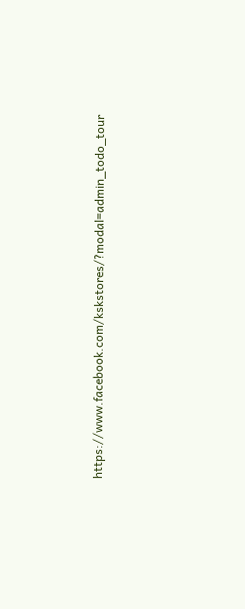https://www.facebook.com/kskstores/?modal=admin_todo_tour